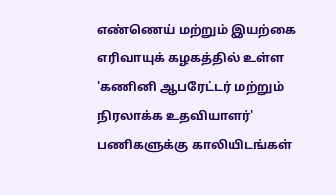எண்ணெய் மற்றும் இயற்கை எரிவாயுக் கழகத்தில் உள்ள 'கணினி ஆபரேட்டர் மற்றும் நிரலாக்க உதவியாளர்' பணிகளுக்கு காலியிடங்கள்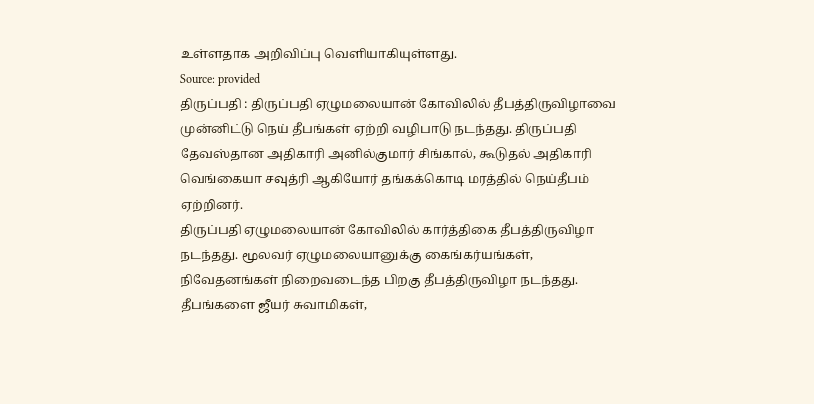உள்ளதாக அறிவிப்பு வெளியாகியுள்ளது.
Source: provided
திருப்பதி : திருப்பதி ஏழுமலையான் கோவிலில் தீபத்திருவிழாவை முன்னிட்டு நெய் தீபங்கள் ஏற்றி வழிபாடு நடந்தது. திருப்பதி தேவஸ்தான அதிகாரி அனில்குமார் சிங்கால், கூடுதல் அதிகாரி வெங்கையா சவுத்ரி ஆகியோர் தங்கக்கொடி மரத்தில் நெய்தீபம் ஏற்றினர்.
திருப்பதி ஏழுமலையான் கோவிலில் கார்த்திகை தீபத்திருவிழா நடந்தது. மூலவர் ஏழுமலையானுக்கு கைங்கர்யங்கள், நிவேதனங்கள் நிறைவடைந்த பிறகு தீபத்திருவிழா நடந்தது. தீபங்களை ஜீயர் சுவாமிகள்,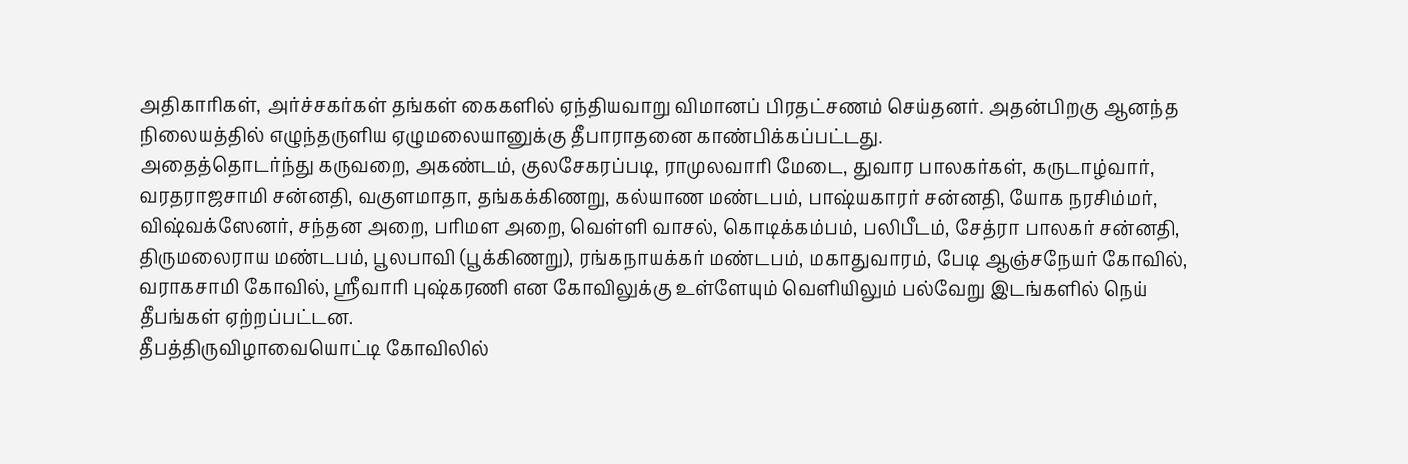அதிகாரிகள், அர்ச்சகர்கள் தங்கள் கைகளில் ஏந்தியவாறு விமானப் பிரதட்சணம் செய்தனர். அதன்பிறகு ஆனந்த நிலையத்தில் எழுந்தருளிய ஏழுமலையானுக்கு தீபாராதனை காண்பிக்கப்பட்டது.
அதைத்தொடர்ந்து கருவறை, அகண்டம், குலசேகரப்படி, ராமுலவாரி மேடை, துவார பாலகர்கள், கருடாழ்வார், வரதராஜசாமி சன்னதி, வகுளமாதா, தங்கக்கிணறு, கல்யாண மண்டபம், பாஷ்யகாரர் சன்னதி, யோக நரசிம்மர், விஷ்வக்ஸேனர், சந்தன அறை, பரிமள அறை, வெள்ளி வாசல், கொடிக்கம்பம், பலிபீடம், சேத்ரா பாலகர் சன்னதி, திருமலைராய மண்டபம், பூலபாவி (பூக்கிணறு), ரங்கநாயக்கர் மண்டபம், மகாதுவாரம், பேடி ஆஞ்சநேயர் கோவில், வராகசாமி கோவில், ஸ்ரீவாரி புஷ்கரணி என கோவிலுக்கு உள்ளேயும் வெளியிலும் பல்வேறு இடங்களில் நெய் தீபங்கள் ஏற்றப்பட்டன.
தீபத்திருவிழாவையொட்டி கோவிலில்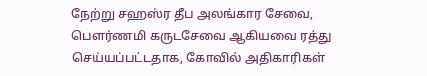நேற்று சஹஸ்ர தீப அலங்கார சேவை, பௌர்ணமி கருடசேவை ஆகியவை ரத்து செய்யப்பட்டதாக, கோவில் அதிகாரிகள்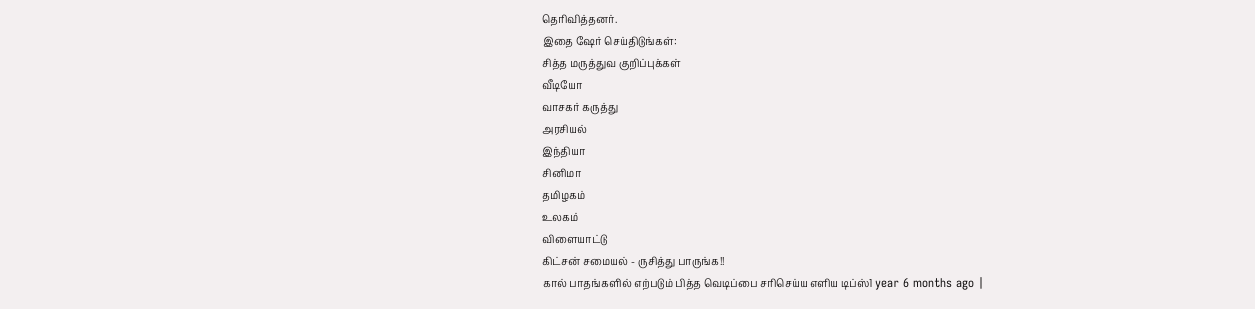தெரிவித்தனர்.
இதை ஷேர் செய்திடுங்கள்:
சித்த மருத்துவ குறிப்புக்கள்
வீடியோ
வாசகர் கருத்து
அரசியல்
இந்தியா
சினிமா
தமிழகம்
உலகம்
விளையாட்டு
கிட்சன் சமையல் - ருசித்து பாருங்க!!
கால் பாதங்களில் எற்படும் பித்த வெடிப்பை சரிசெய்ய எளிய டிப்ஸ்1 year 6 months ago |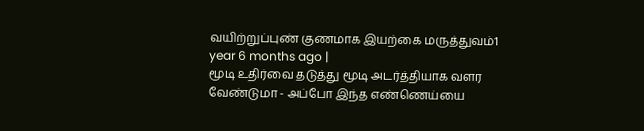வயிற்றுப்புண் குணமாக இயற்கை மருத்துவம்1 year 6 months ago |
மூடி உதிர்வை தடுத்து மூடி அடர்த்தியாக வளர வேண்டுமா - அப்போ இந்த எண்ணெய்யை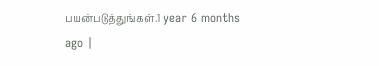பயன்படுத்துங்கள்.1 year 6 months ago |